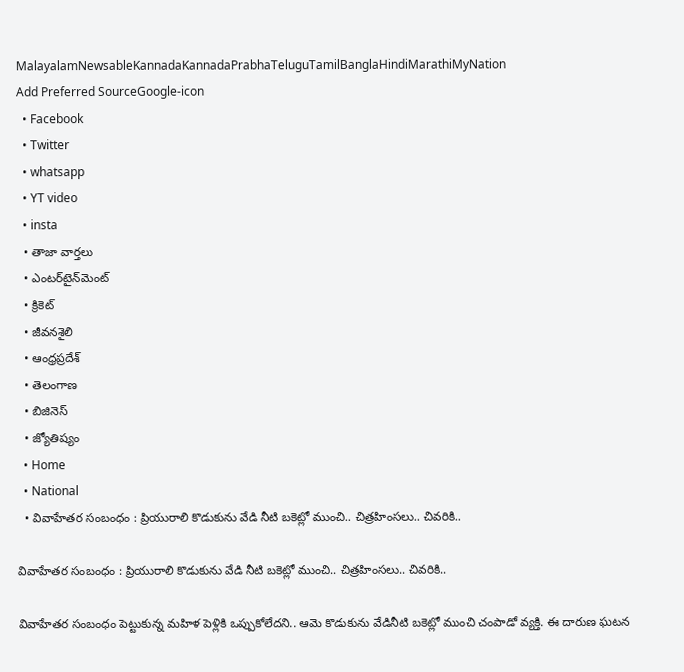MalayalamNewsableKannadaKannadaPrabhaTeluguTamilBanglaHindiMarathiMyNation
Add Preferred SourceGoogle-icon
  • Facebook
  • Twitter
  • whatsapp
  • YT video
  • insta
  • తాజా వార్తలు
  • ఎంటర్‌టైన్‌మెంట్
  • క్రికెట్
  • జీవనశైలి
  • ఆంధ్రప్రదేశ్
  • తెలంగాణ
  • బిజినెస్
  • జ్యోతిష్యం
  • Home
  • National
  • వివాహేతర సంబంధం : ప్రియురాలి కొడుకును వేడి నీటి బకెట్లో ముంచి.. చిత్రహింసలు.. చివరికి..

వివాహేతర సంబంధం : ప్రియురాలి కొడుకును వేడి నీటి బకెట్లో ముంచి.. చిత్రహింసలు.. చివరికి..

వివాహేతర సంబంధం పెట్టుకున్న మహిళ పెళ్లికి ఒప్పుకోలేదని.. ఆమె కొడుకును వేడినీటి బకెట్లో ముంచి చంపాడో వ్యక్తి. ఈ దారుణ ఘటన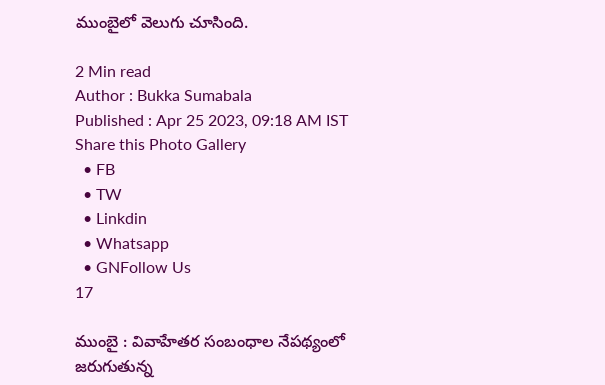ముంబైలో వెలుగు చూసింది.

2 Min read
Author : Bukka Sumabala
Published : Apr 25 2023, 09:18 AM IST
Share this Photo Gallery
  • FB
  • TW
  • Linkdin
  • Whatsapp
  • GNFollow Us
17

ముంబై : వివాహేతర సంబంధాల నేపథ్యంలో జరుగుతున్న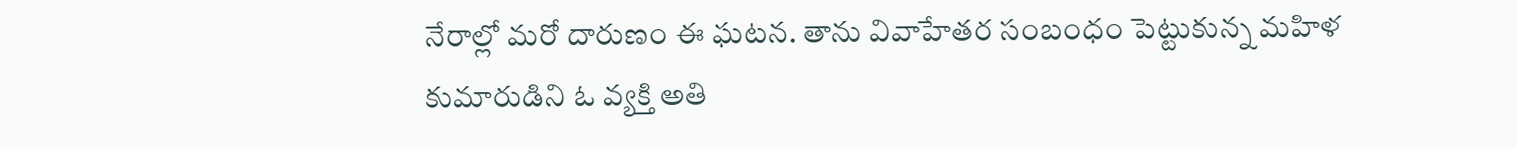నేరాల్లో మరో దారుణం ఈ ఘటన. తాను వివాహేతర సంబంధం పెట్టుకున్న మహిళ కుమారుడిని ఓ వ్యక్తి అతి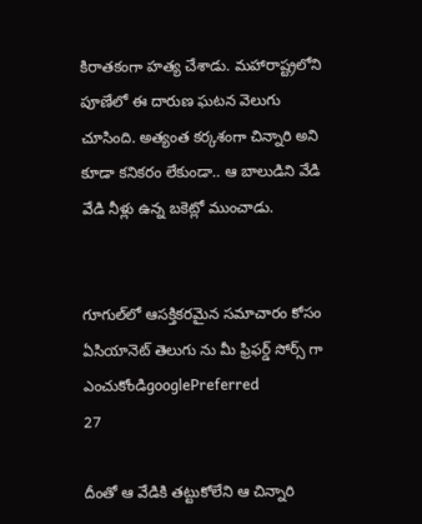కిరాతకంగా హత్య చేశాడు. మహారాష్ట్రలోని పూణేలో ఈ దారుణ ఘటన వెలుగు చూసింది. అత్యంత కర్కశంగా చిన్నారి అని కూడా కనికరం లేకుండా.. ఆ బాలుడిని వేడి వేడి నీళ్లు ఉన్న బకెట్లో ముంచాడు.


గూగుల్‌లో ఆసక్తికరమైన సమాచారం కోసం ఏసియానెట్ తెలుగు ను మీ ఫ్రిఫర్డ్ సోర్స్ గా ఎంచుకోండిgooglePreferred
27

దీంతో ఆ వేడికి తట్టుకోలేని ఆ చిన్నారి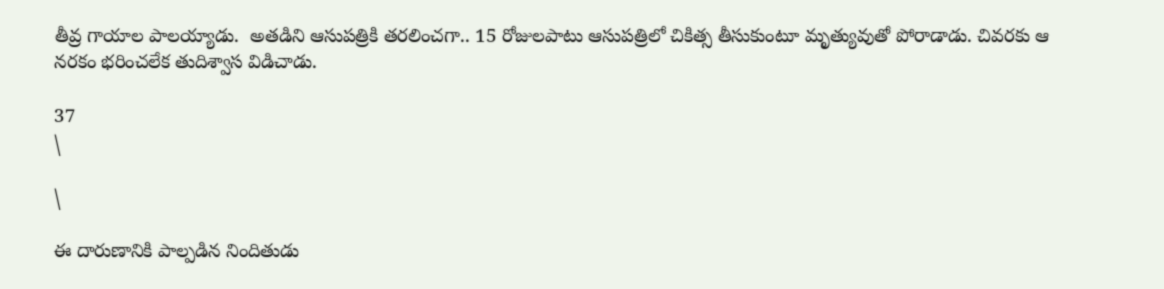తీవ్ర గాయాల పాలయ్యాడు.  అతడిని ఆసుపత్రికి తరలించగా.. 15 రోజులపాటు ఆసుపత్రిలో చికిత్స తీసుకుంటూ మృత్యువుతో పోరాడాడు. చివరకు ఆ నరకం భరించలేక తుదిశ్వాస విడిచాడు.

37
\

\

ఈ దారుణానికి పాల్పడిన నిందితుడు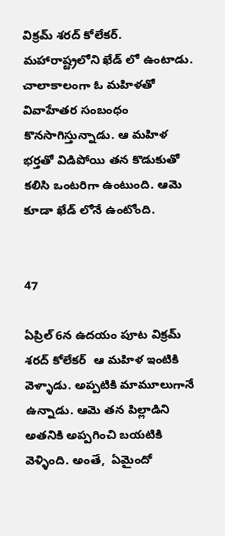విక్రమ్ శరద్ కోలేకర్. మహారాష్ట్రలోని ఖేడ్ లో ఉంటాడు. చాలాకాలంగా ఓ మహిళతో వివాహేతర సంబంధం కొనసాగిస్తున్నాడు. ఆ మహిళ భర్తతో విడిపోయి తన కొడుకుతో కలిసి ఒంటరిగా ఉంటుంది. ఆమె కూడా ఖేడ్ లోనే ఉంటోంది.


47

ఏప్రిల్ 6న ఉదయం పూట విక్రమ్ శరద్ కోలేకర్  ఆ మహిళ ఇంటికి వెళ్ళాడు. అప్పటికి మామూలుగానే ఉన్నాడు. ఆమె తన పిల్లాడిని అతనికి అప్పగించి బయటికి వెళ్ళింది. అంతే,  ఏమైందో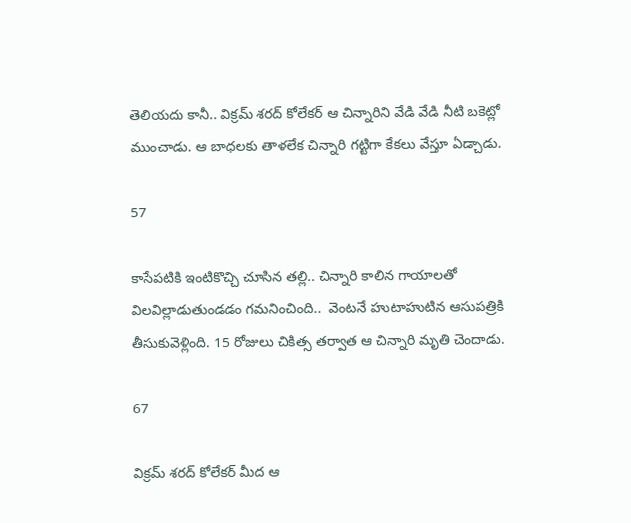తెలియదు కానీ.. విక్రమ్ శరద్ కోలేకర్ ఆ చిన్నారిని వేడి వేడి నీటి బకెట్లో ముంచాడు. ఆ బాధలకు తాళలేక చిన్నారి గట్టిగా కేకలు వేస్తూ ఏడ్చాడు.

57

కాసేపటికి ఇంటికొచ్చి చూసిన తల్లి.. చిన్నారి కాలిన గాయాలతో విలవిల్లాడుతుండడం గమనించింది..  వెంటనే హుటాహుటిన ఆసుపత్రికి తీసుకువెళ్లింది. 15 రోజులు చికిత్స తర్వాత ఆ చిన్నారి మృతి చెందాడు.

67

విక్రమ్ శరద్ కోలేకర్ మీద ఆ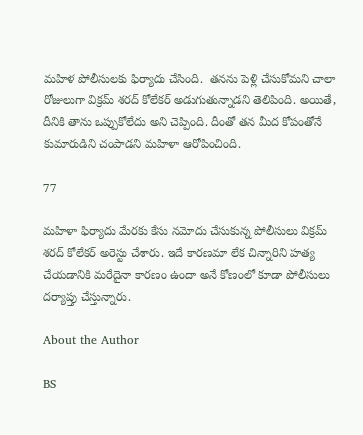మహిళ పోలీసులకు ఫిర్యాదు చేసింది.  తనను పెళ్లి చేసుకోమని చాలా రోజులుగా విక్రమ్ శరద్ కోలేకర్ అడుగుతున్నాడని తెలిపింది. అయితే, దీనికి తాను ఒప్పుకోలేదు అని చెప్పింది. దీంతో తన మీద కోపంతోనే కుమారుడిని చంపాడని మహిళా ఆరోపించింది.

77

మహిళా ఫిర్యాదు మేరకు కేసు నమోదు చేసుకున్న పోలీసులు విక్రమ్ శరద్ కోలేకర్ అరెస్టు చేశారు. ఇదే కారణమా లేక చిన్నారిని హత్య చేయడానికి మరేదైనా కారణం ఉందా అనే కోణంలో కూడా పోలీసులు దర్యాప్తు చేస్తున్నారు.

About the Author

BS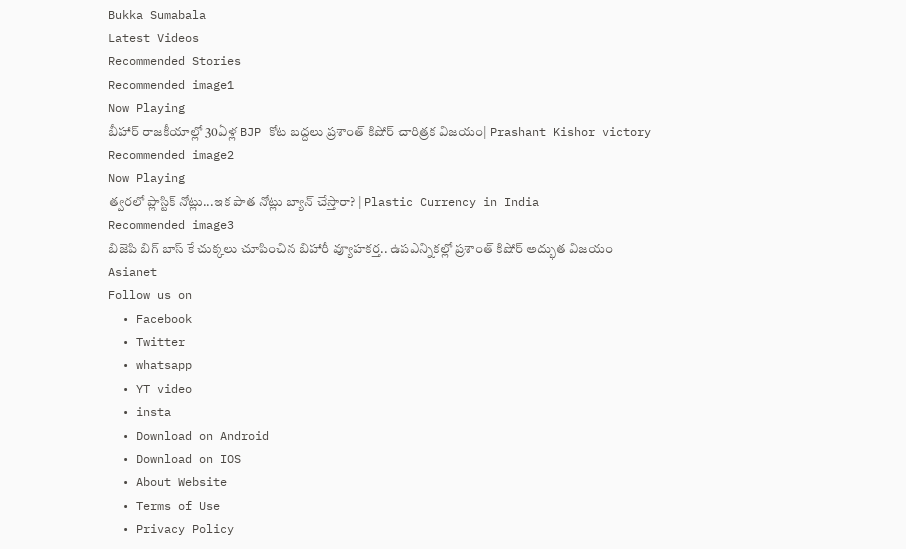Bukka Sumabala
Latest Videos
Recommended Stories
Recommended image1
Now Playing
బీహార్ రాజకీయాల్లో 30ఏళ్ల BJP కోట బద్దలు ప్రశాంత్ కిషోర్ చారిత్రక విజయం| Prashant Kishor victory
Recommended image2
Now Playing
త్వరలో ప్లాస్టిక్ నోట్లు...ఇక పాత నోట్లు బ్యాన్ చేస్తారా? | Plastic Currency in India
Recommended image3
బిజెపి బిగ్ బాస్ కే చుక్కలు చూపించిన బిహారీ వ్యూహకర్త.. ఉపఎన్నికల్లో ప్రశాంత్ కిషోర్ అద్భుత విజయం
Asianet
Follow us on
  • Facebook
  • Twitter
  • whatsapp
  • YT video
  • insta
  • Download on Android
  • Download on IOS
  • About Website
  • Terms of Use
  • Privacy Policy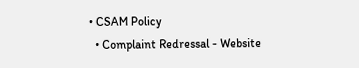• CSAM Policy
  • Complaint Redressal - Website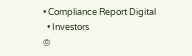• Compliance Report Digital
  • Investors
©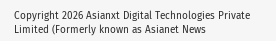Copyright 2026 Asianxt Digital Technologies Private Limited (Formerly known as Asianet News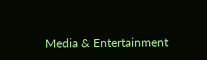Media & Entertainment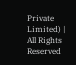Private Limited) | All Rights Reserved